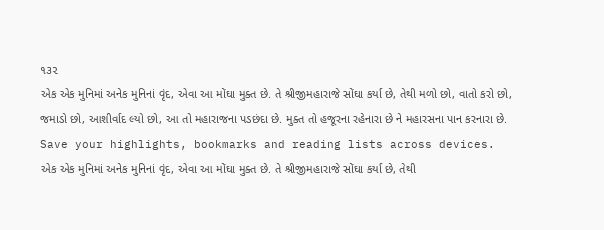૧૩૨
એક એક મુનિમાં અનેક મુનિનાં વૃંદ, એવા આ મોંઘા મુક્ત છે. તે શ્રીજીમહારાજે સોંઘા કર્યા છે, તેથી મળો છો, વાતો કરો છો, જમાડો છો, આશીર્વાદ લ્યો છો, આ તો મહારાજના પડછંદા છે. મુક્ત તો હજૂરના રહેનારા છે ને મહારસના પાન કરનારા છે.
Save your highlights, bookmarks and reading lists across devices.
એક એક મુનિમાં અનેક મુનિનાં વૃંદ, એવા આ મોંઘા મુક્ત છે. તે શ્રીજીમહારાજે સોંઘા કર્યા છે, તેથી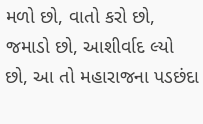મળો છો, વાતો કરો છો, જમાડો છો, આશીર્વાદ લ્યો છો, આ તો મહારાજના પડછંદા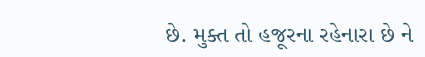છે. મુક્ત તો હજૂરના રહેનારા છે ને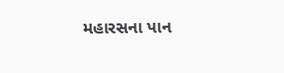મહારસના પાન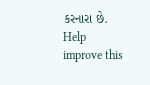કરનારા છે.
Help improve this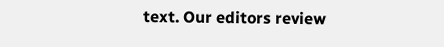text. Our editors review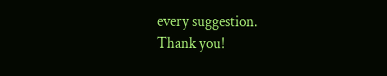every suggestion.
Thank you!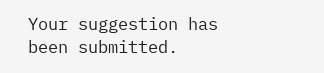Your suggestion has been submitted.